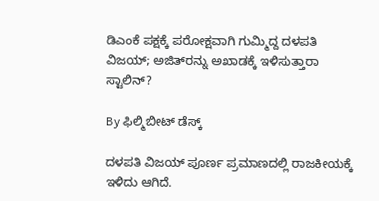ಡಿಎಂಕೆ ಪಕ್ಷಕ್ಕೆ ಪರೋಕ್ಷವಾಗಿ ಗುಮ್ಮಿದ್ದ ದಳಪತಿ ವಿಜಯ್; ಅಜಿತ್‌ರನ್ನು ಅಖಾಡಕ್ಕೆ ಇಳಿಸುತ್ತಾರಾ ಸ್ಟಾಲಿನ್?

By ಫಿಲ್ಮಿಬೀಟ್ ಡೆಸ್ಕ್

ದಳಪತಿ ವಿಜಯ್ ಪೂರ್ಣ ಪ್ರಮಾಣದಲ್ಲಿ ರಾಜಕೀಯಕ್ಕೆ ಇಳಿದು ಆಗಿದೆ.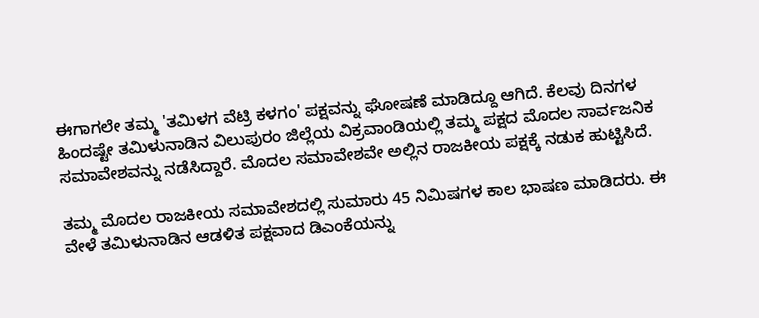ಈಗಾಗಲೇ ತಮ್ಮ 'ತಮಿಳಗ ವೆಟ್ರಿ ಕಳಗಂ' ಪಕ್ಷವನ್ನು ಘೋಷಣೆ ಮಾಡಿದ್ದೂ ಆಗಿದೆ. ಕೆಲವು ದಿನಗಳ ಹಿಂದಷ್ಟೇ ತಮಿಳುನಾಡಿನ ವಿಲುಪುರಂ ಜಿಲ್ಲೆಯ ವಿಕ್ರವಾಂಡಿಯಲ್ಲಿ ತಮ್ಮ ಪಕ್ಷದ ಮೊದಲ ಸಾರ್ವಜನಿಕ ಸಮಾವೇಶವನ್ನು ನಡೆಸಿದ್ದಾರೆ. ಮೊದಲ ಸಮಾವೇಶವೇ ಅಲ್ಲಿನ ರಾಜಕೀಯ ಪಕ್ಷಕ್ಕೆ ನಡುಕ ಹುಟ್ಟಿಸಿದೆ.

ತಮ್ಮ ಮೊದಲ ರಾಜಕೀಯ ಸಮಾವೇಶದಲ್ಲಿ ಸುಮಾರು 45 ನಿಮಿಷಗಳ ಕಾಲ ಭಾಷಣ ಮಾಡಿದರು. ಈ ವೇಳೆ ತಮಿಳುನಾಡಿನ ಆಡಳಿತ ಪಕ್ಷವಾದ ಡಿಎಂಕೆಯನ್ನು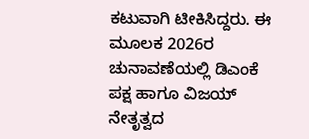ಕಟುವಾಗಿ ಟೀಕಿಸಿದ್ದರು. ಈ ಮೂಲಕ 2026ರ ಚುನಾವಣೆಯಲ್ಲಿ ಡಿಎಂಕೆ ಪಕ್ಷ ಹಾಗೂ ವಿಜಯ್ ನೇತೃತ್ವದ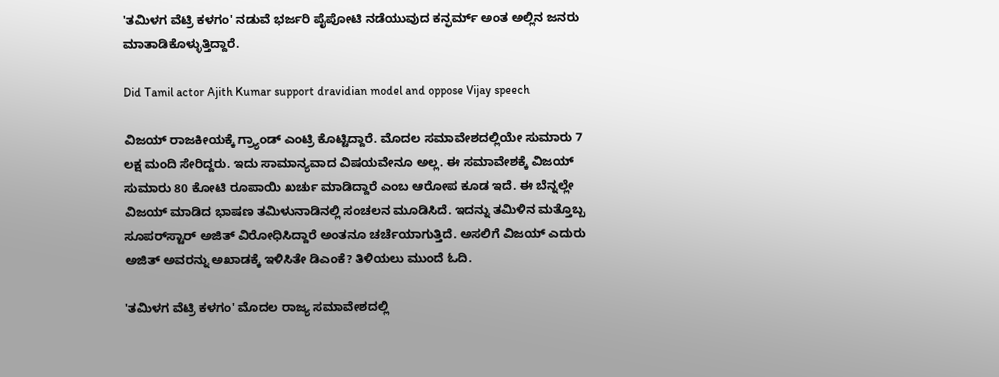'ತಮಿಳಗ ವೆಟ್ರಿ ಕಳಗಂ' ನಡುವೆ ಭರ್ಜರಿ ಪೈಪೋಟಿ ನಡೆಯುವುದ ಕನ್ಫರ್ಮ್ ಅಂತ ಅಲ್ಲಿನ ಜನರು ಮಾತಾಡಿಕೊಳ್ಳುತ್ತಿದ್ದಾರೆ.

Did Tamil actor Ajith Kumar support dravidian model and oppose Vijay speech

ವಿಜಯ್ ರಾಜಕೀಯಕ್ಕೆ ಗ್ರ್ಯಾಂಡ್ ಎಂಟ್ರಿ ಕೊಟ್ಟಿದ್ದಾರೆ. ಮೊದಲ ಸಮಾವೇಶದಲ್ಲಿಯೇ ಸುಮಾರು 7 ಲಕ್ಷ ಮಂದಿ ಸೇರಿದ್ದರು. ಇದು ಸಾಮಾನ್ಯವಾದ ವಿಷಯವೇನೂ ಅಲ್ಲ. ಈ ಸಮಾವೇಶಕ್ಕೆ ವಿಜಯ್ ಸುಮಾರು 80 ಕೋಟಿ ರೂಪಾಯಿ ಖರ್ಚು ಮಾಡಿದ್ದಾರೆ ಎಂಬ ಆರೋಪ ಕೂಡ ಇದೆ. ಈ ಬೆನ್ನಲ್ಲೇ ವಿಜಯ್ ಮಾಡಿದ ಭಾಷಣ ತಮಿಳುನಾಡಿನಲ್ಲಿ ಸಂಚಲನ ಮೂಡಿಸಿದೆ. ಇದನ್ನು ತಮಿಳಿನ ಮತ್ತೊಬ್ಬ ಸೂಪರ್‌ಸ್ಟಾರ್ ಅಜಿತ್ ವಿರೋಧಿಸಿದ್ದಾರೆ ಅಂತನೂ ಚರ್ಚೆಯಾಗುತ್ತಿದೆ. ಅಸಲಿಗೆ ವಿಜಯ್ ಎದುರು ಅಜಿತ್ ಅವರನ್ನು ಅಖಾಡಕ್ಕೆ ಇಳಿಸಿತೇ ಡಿಎಂಕೆ? ತಿಳಿಯಲು ಮುಂದೆ ಓದಿ.

'ತಮಿಳಗ ವೆಟ್ರಿ ಕಳಗಂ' ಮೊದಲ ರಾಜ್ಯ ಸಮಾವೇಶದಲ್ಲಿ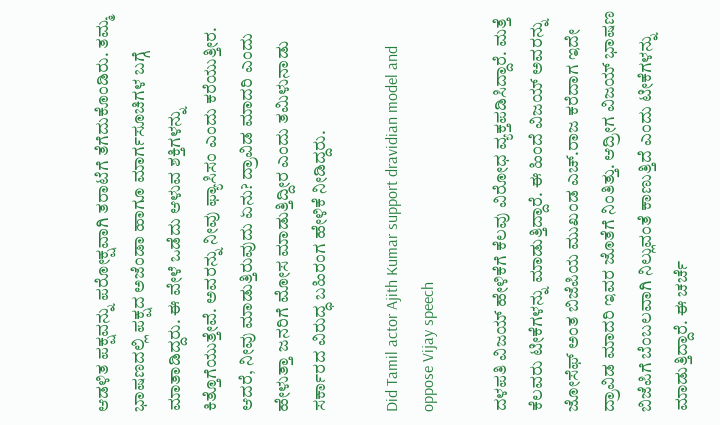ಆಡಳಿತ ಪಕ್ಷವನ್ನು ಪರೋಕ್ಷವಾಗಿ ತರಾಟೆಗೆ ತೆಗೆದುಕೊಂಡಿರು. ತಮ್ಮ ಭಾಷಣದಲ್ಲಿ ಪಕ್ಷದ ಅಜೆಂಡಾ ಹಾಗೂ ಮಾರ್ಗಸೂಚಿಗಳ ಬಗ್ಗೆ ಮಾತಾಡಿದ್ದರು. ಈ ವೇಳೆ ಒಡೆದು ಆಳುವ ಶಕ್ತಿಗಳನ್ನು ಕಿತ್ತೊಗೆಯುತ್ತೇವೆ. ಅವರನ್ನು ನೀವು ಫ್ಯಾಸಿಸಂ ಎಂದು ಕರೆಯುತ್ತೀರ. ಆದರೆ, ನೀವು ಮಾಡುತ್ತಿರುವುದು ಏನು? ದ್ರಾವಿಡ ಮಾದರಿ ಎಂದು ಹೇಳುತ್ತಾ ಜನರಿಗೆ ಮೋಸ ಮಾಡುತ್ತಿದ್ದೀರ ಎಂದು ತಮಿಳುನಾಡು ಸರ್ಕಾರದ ವಿರುದ್ಧ ಬಹಿರಂಗ ಹೇಳಿಕೆ ನೀಡಿದ್ದರು.

Did Tamil actor Ajith Kumar support dravidian model and oppose Vijay speech

ದಳಪತಿ ವಿಜಯ್ ಹೇಳಿಕೆಗೆ ಕೆಲವು ವಿರೋಧ ವ್ಯಕ್ತಪಡಿಸಿದ್ದಾರೆ. ಮತ್ತೆ ಕೆಲವರು ಟೀಕೆಗಳನ್ನು ಮಾಡುತ್ತಿದ್ದಾರೆ. ಈ ಹಿಂದೆ ವಿಜಯ್ ಅವರನ್ನು ಜೋಸೆಫ್ ಅಂತ ಬಿಜೆಪಿಯ ಮುಖಂಡ ಎಚ್‌.ರಾಜ ಕರೆದಾಗ ಇದೇ ದ್ರಾವಿಡ ಮಾದರಿ ಇವರ ಜೊತೆಗೆ ನಿಂತಿತ್ತು. ಆದ್ರೀಗ ವಿಜಯ್ ಭಾಷಣ ಬಿಜೆಪಿಗೆ ಬೆಂಬಲವಾಗಿ ನಿಲ್ಲುವಂತೆ ಕಾಣುತ್ತಿದೆ ಎಂದು ಟೀಕೆಗಳನ್ನು ಮಾಡುತ್ತಿದ್ದಾರೆ. ಈ ಚರ್ಚೆ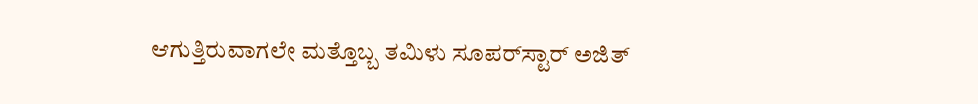ಆಗುತ್ತಿರುವಾಗಲೇ ಮತ್ತೊಬ್ಬ ತಮಿಳು ಸೂಪರ್‌ಸ್ಟಾರ್ ಅಜಿತ್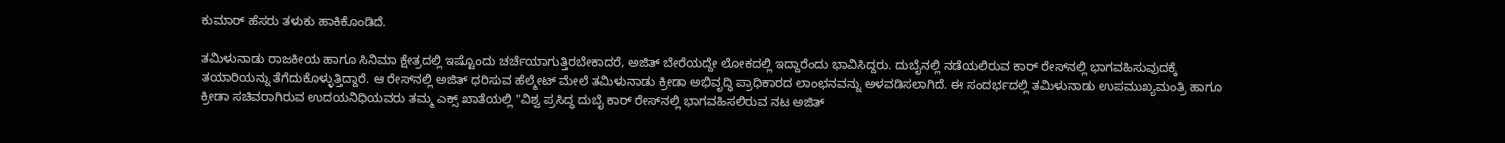ಕುಮಾರ್ ಹೆಸರು ತಳುಕು ಹಾಕಿಕೊಂಡಿದೆ.

ತಮಿಳುನಾಡು ರಾಜಕೀಯ ಹಾಗೂ ಸಿನಿಮಾ ಕ್ಷೇತ್ರದಲ್ಲಿ ಇಷ್ಟೊಂದು ಚರ್ಚೆಯಾಗುತ್ತಿರಬೇಕಾದರೆ, ಅಜಿತ್ ಬೇರೆಯದ್ದೇ ಲೋಕದಲ್ಲಿ ಇದ್ದಾರೆಂದು ಭಾವಿಸಿದ್ದರು. ದುಬೈನಲ್ಲಿ ನಡೆಯಲಿರುವ ಕಾರ್ ರೇಸ್‌ನಲ್ಲಿ ಭಾಗವಹಿಸುವುದಕ್ಕೆ ತಯಾರಿಯನ್ನು ತೆಗೆದುಕೊಳ್ಳುತ್ತಿದ್ದಾರೆ. ಆ ರೇಸ್‌ನಲ್ಲಿ ಅಜಿತ್ ಧರಿಸುವ ಹೆಲ್ಮೇಟ್ ಮೇಲೆ ತಮಿಳುನಾಡು ಕ್ರೀಡಾ ಅಭಿವೃದ್ಧಿ ಪ್ರಾಧಿಕಾರದ ಲಾಂಛನವನ್ನು ಅಳವಡಿಸಲಾಗಿದೆ. ಈ ಸಂದರ್ಭದಲ್ಲಿ ತಮಿಳುನಾಡು ಉಪಮುಖ್ಯಮಂತ್ರಿ ಹಾಗೂ ಕ್ರೀಡಾ ಸಚಿವರಾಗಿರುವ ಉದಯನಿಧಿಯವರು ತಮ್ಮ ಎಕ್ಸ್ ಖಾತೆಯಲ್ಲಿ "ವಿಶ್ವ ಪ್ರಸಿದ್ಧ ದುಬೈ ಕಾರ್ ರೇಸ್‌ನಲ್ಲಿ ಭಾಗವಹಿಸಲಿರುವ ನಟ ಅಜಿತ್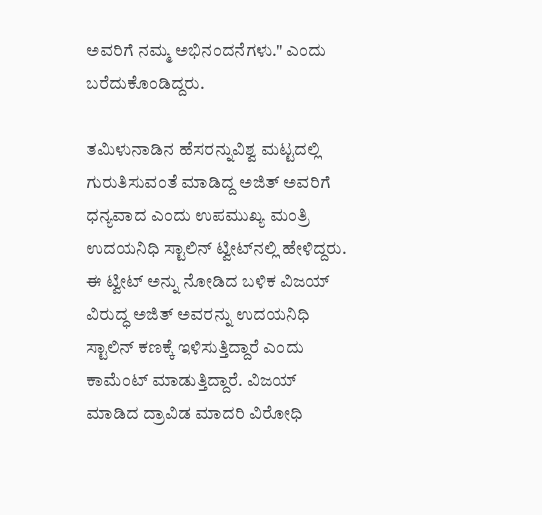ಅವರಿಗೆ ನಮ್ಮ ಅಭಿನಂದನೆಗಳು." ಎಂದು ಬರೆದುಕೊಂಡಿದ್ದರು.

ತಮಿಳುನಾಡಿನ ಹೆಸರನ್ನುವಿಶ್ವ ಮಟ್ಟದಲ್ಲಿ ಗುರುತಿಸುವಂತೆ ಮಾಡಿದ್ದ ಅಜಿತ್ ಅವರಿಗೆ ಧನ್ಯವಾದ ಎಂದು ಉಪಮುಖ್ಯ ಮಂತ್ರಿ ಉದಯನಿಧಿ ಸ್ಟಾಲಿನ್ ಟ್ವೀಟ್‌ನಲ್ಲಿ ಹೇಳಿದ್ದರು. ಈ ಟ್ವೀಟ್ ಅನ್ನು ನೋಡಿದ ಬಳಿಕ ವಿಜಯ್ ವಿರುದ್ಧ ಅಜಿತ್ ಅವರನ್ನು ಉದಯನಿಧಿ ಸ್ಟಾಲಿನ್ ಕಣಕ್ಕೆ ಇಳಿಸುತ್ತಿದ್ದಾರೆ ಎಂದು ಕಾಮೆಂಟ್ ಮಾಡುತ್ತಿದ್ದಾರೆ. ವಿಜಯ್ ಮಾಡಿದ ದ್ರಾವಿಡ ಮಾದರಿ ವಿರೋಧಿ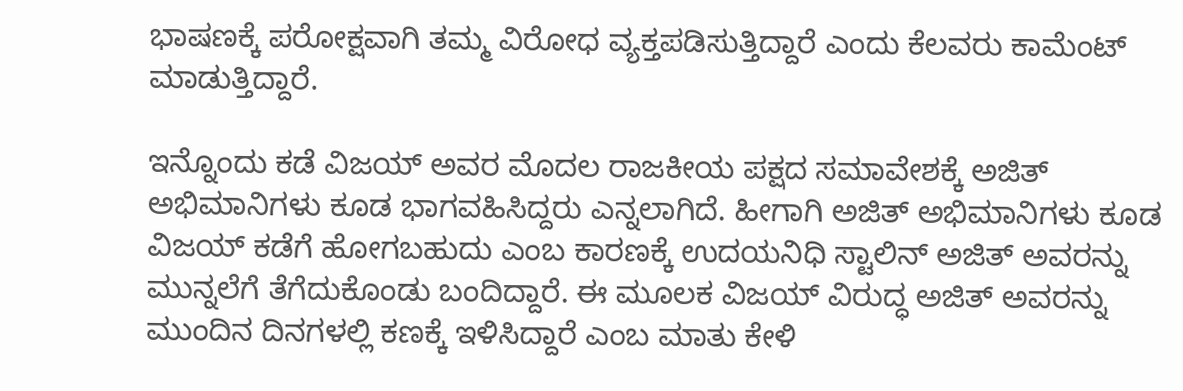ಭಾಷಣಕ್ಕೆ ಪರೋಕ್ಷವಾಗಿ ತಮ್ಮ ವಿರೋಧ ವ್ಯಕ್ತಪಡಿಸುತ್ತಿದ್ದಾರೆ ಎಂದು ಕೆಲವರು ಕಾಮೆಂಟ್ ಮಾಡುತ್ತಿದ್ದಾರೆ.

ಇನ್ನೊಂದು ಕಡೆ ವಿಜಯ್ ಅವರ ಮೊದಲ ರಾಜಕೀಯ ಪಕ್ಷದ ಸಮಾವೇಶಕ್ಕೆ ಅಜಿತ್ ಅಭಿಮಾನಿಗಳು ಕೂಡ ಭಾಗವಹಿಸಿದ್ದರು ಎನ್ನಲಾಗಿದೆ. ಹೀಗಾಗಿ ಅಜಿತ್ ಅಭಿಮಾನಿಗಳು ಕೂಡ ವಿಜಯ್ ಕಡೆಗೆ ಹೋಗಬಹುದು ಎಂಬ ಕಾರಣಕ್ಕೆ ಉದಯನಿಧಿ ಸ್ಟಾಲಿನ್ ಅಜಿತ್ ಅವರನ್ನು ಮುನ್ನಲೆಗೆ ತೆಗೆದುಕೊಂಡು ಬಂದಿದ್ದಾರೆ. ಈ ಮೂಲಕ ವಿಜಯ್ ವಿರುದ್ಧ ಅಜಿತ್ ಅವರನ್ನು ಮುಂದಿನ ದಿನಗಳಲ್ಲಿ ಕಣಕ್ಕೆ ಇಳಿಸಿದ್ದಾರೆ ಎಂಬ ಮಾತು ಕೇಳಿ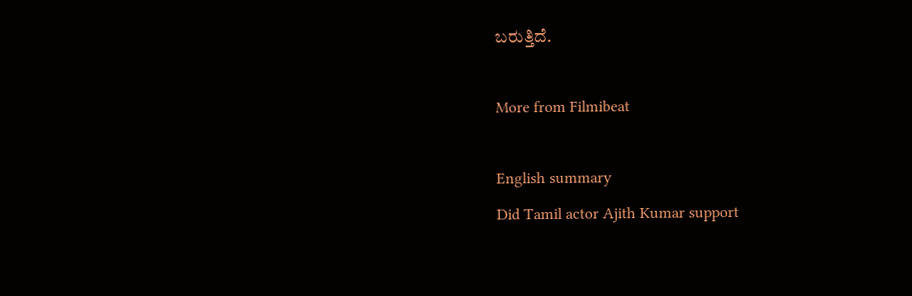ಬರುತ್ತಿದೆ.

More from Filmibeat

English summary
Did Tamil actor Ajith Kumar support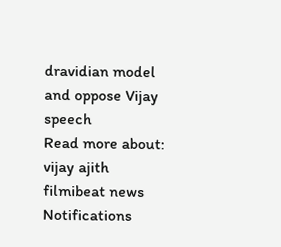dravidian model and oppose Vijay speech
Read more about: vijay ajith filmibeat news
Notifications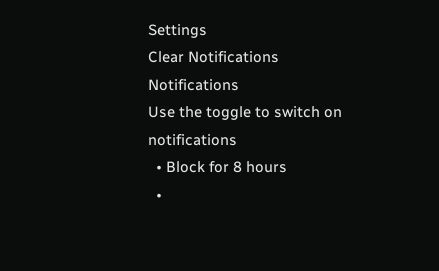Settings
Clear Notifications
Notifications
Use the toggle to switch on notifications
  • Block for 8 hours
  •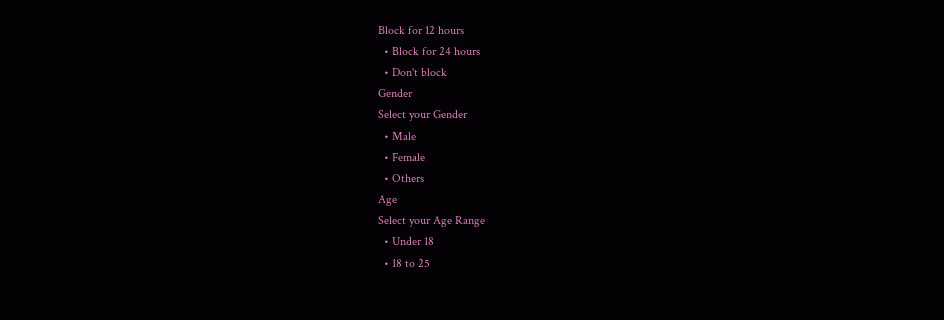Block for 12 hours
  • Block for 24 hours
  • Don't block
Gender
Select your Gender
  • Male
  • Female
  • Others
Age
Select your Age Range
  • Under 18
  • 18 to 25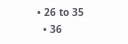• 26 to 35
  • 36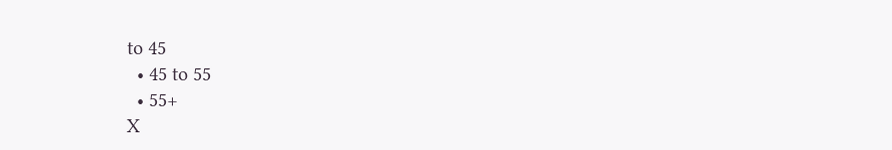to 45
  • 45 to 55
  • 55+
X